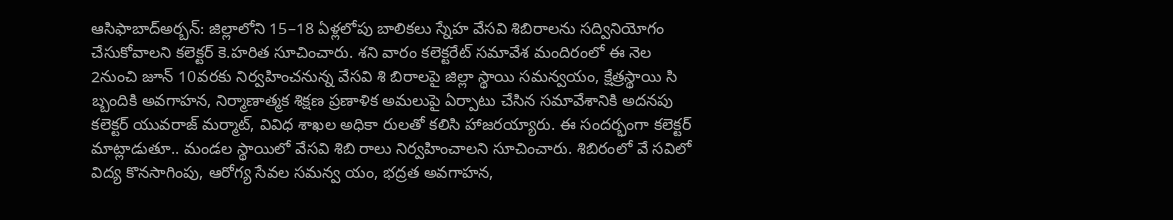ఆసిఫాబాద్అర్బన్: జిల్లాలోని 15–18 ఏళ్లలోపు బాలికలు స్నేహ వేసవి శిబిరాలను సద్వినియోగం చేసుకోవాలని కలెక్టర్ కె.హరిత సూచించారు. శని వారం కలెక్టరేట్ సమావేశ మందిరంలో ఈ నెల 2నుంచి జూన్ 10వరకు నిర్వహించనున్న వేసవి శి బిరాలపై జిల్లా స్థాయి సమన్వయం, క్షేత్రస్థాయి సి బ్బందికి అవగాహన, నిర్మాణాత్మక శిక్షణ ప్రణాళిక అమలుపై ఏర్పాటు చేసిన సమావేశానికి అదనపు కలెక్టర్ యువరాజ్ మర్మాట్, వివిధ శాఖల అధికా రులతో కలిసి హాజరయ్యారు. ఈ సందర్భంగా కలెక్టర్ మాట్లాడుతూ.. మండల స్థాయిలో వేసవి శిబి రాలు నిర్వహించాలని సూచించారు. శిబిరంలో వే సవిలో విద్య కొనసాగింపు, ఆరోగ్య సేవల సమన్వ యం, భద్రత అవగాహన,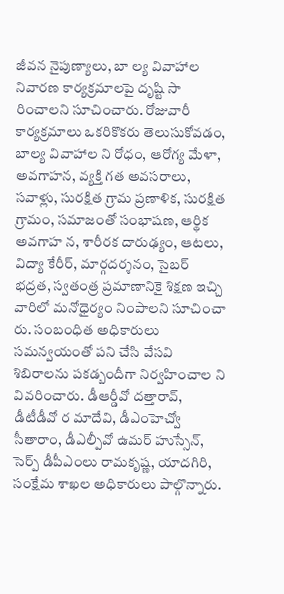జీవన నైపుణ్యాలు, బా ల్య వివాహాల నివారణ కార్యక్రమాలపై దృష్టి సా రించాలని సూచించారు. రోజువారీ కార్యక్రమాలు ఒకరికొకరు తెలుసుకోవడం, బాల్య వివాహాల ని రోధం, ఆరోగ్య మేళా, అవగాహన, వ్యక్తి గత అవసరాలు, సవాళ్లు, సురక్షిత గ్రామ ప్రణాళిక, సురక్షిత గ్రామం, సమాజంతో సంభాషణ, ఆర్థిక అవగాహ న, శారీరక దారుఢ్యం, ఆటలు, విద్యా కేరీర్, మార్గదర్శనం, సైబర్ భద్రత, స్వతంత్ర ప్రమాణానికై శిక్షణ ఇచ్చి వారిలో మనోధైర్యం నింపాలని సూచించా రు. సంబంధిత అధికారులు సమన్వయంతో పని చేసి వేసవి శిబిరాలను పకడ్బందీగా నిర్వహించాల ని వివరించారు. డీఆర్డీవో దత్తారావ్, డీటీడీవో ర మాదేవి, డీఎంహెచ్వో సీతారాం, డీఎల్పీవో ఉమర్ హుస్సేన్, సెర్ప్ డీపీఎంలు రామకృష్ణ, యాదగిరి, సంక్షేమ శాఖల అధికారులు పాల్గొన్నారు.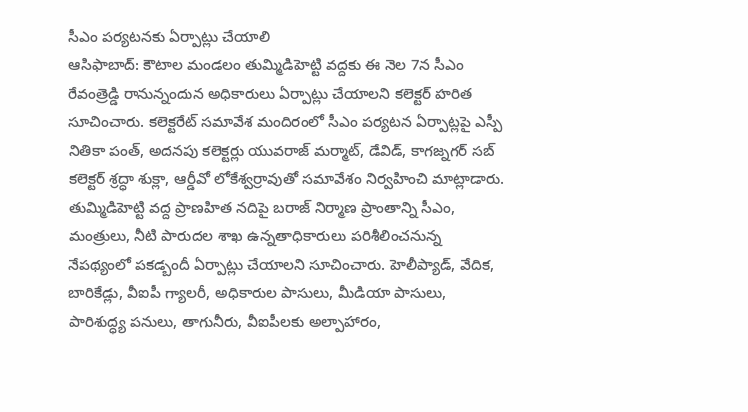సీఎం పర్యటనకు ఏర్పాట్లు చేయాలి
ఆసిఫాబాద్: కౌటాల మండలం తుమ్మిడిహెట్టి వద్దకు ఈ నెల 7న సీఎం రేవంత్రెడ్డి రానున్నందున అధికారులు ఏర్పాట్లు చేయాలని కలెక్టర్ హరిత సూచించారు. కలెక్టరేట్ సమావేశ మందిరంలో సీఎం పర్యటన ఏర్పాట్లపై ఎస్పీ నితికా పంత్, అదనపు కలెక్టర్లు యువరాజ్ మర్మాట్, డేవిడ్, కాగజ్నగర్ సబ్ కలెక్టర్ శ్రద్ధా శుక్లా, ఆర్డీవో లోకేశ్వర్రావుతో సమావేశం నిర్వహించి మాట్లాడారు. తుమ్మిడిహెట్టి వద్ద ప్రాణహిత నదిపై బరాజ్ నిర్మాణ ప్రాంతాన్ని సీఎం, మంత్రులు, నీటి పారుదల శాఖ ఉన్నతాధికారులు పరిశీలించనున్న నేపథ్యంలో పకడ్బందీ ఏర్పాట్లు చేయాలని సూచించారు. హెలీప్యాడ్, వేదిక, బారికేడ్లు, వీఐపీ గ్యాలరీ, అధికారుల పాసులు, మీడియా పాసులు, పారిశుద్ధ్య పనులు, తాగునీరు, వీఐపీలకు అల్పాహారం,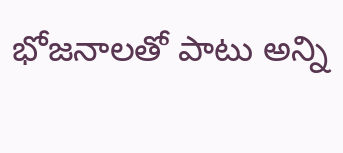భోజనాలతో పాటు అన్ని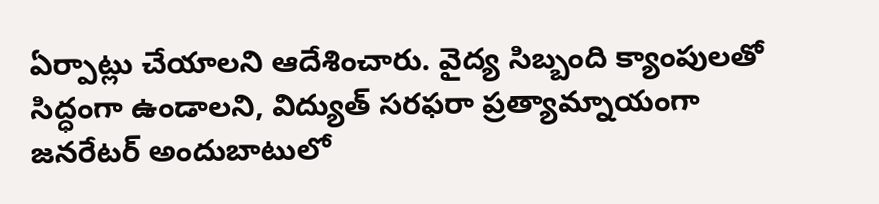ఏర్పాట్లు చేయాలని ఆదేశించారు. వైద్య సిబ్బంది క్యాంపులతో సిద్ధంగా ఉండాలని, విద్యుత్ సరఫరా ప్రత్యామ్నాయంగా జనరేటర్ అందుబాటులో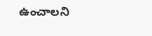ఉంచాలని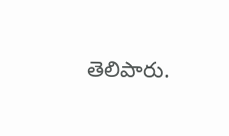తెలిపారు.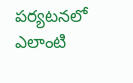పర్యటనలో ఎలాంటి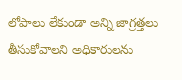లోపాలు లేకుండా అన్ని జాగ్రత్తలు తీసుకోవాలని అధికారులను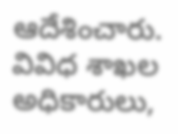ఆదేశించారు. వివిధ శాఖల అధికారులు,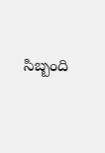సిబ్బంది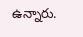ఉన్నారు.